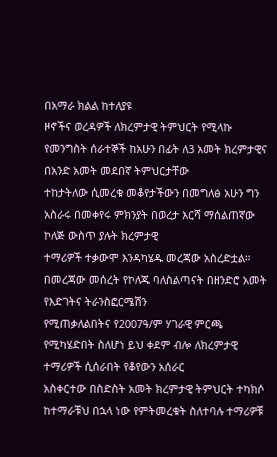በአማራ ክልል ከተለያዩ
ዞኖችና ወረዳዎች ለክረምታዊ ትምህርት የሚላኩ የመንግስት ሰራተኞች ከአሁን በፊት ለ3 አመት ክረምታዊና በአንድ አመት መደበኛ ትምህርታቸው
ተከታትለው ሲመረቁ መቆየታችውን በመግለፅ አሁን ግን አስራሩ በመቀየሩ ምክንያት በወረታ እርሻ ማሰልጠኛው ኮለጅ ውስጥ ያሉት ክረምታዊ
ተማሪዎች ተቃውሞ እንዳካሄዱ መረጃው አስረድቷል።
በመረጃው መሰረት የኮለጁ ባለስልጣናት በዘንድሮ አመት የእድገትና ትራንስፎርሜሽን
የሚጠቃለልበትና የ2007ዓ/ም ሃገራዊ ምርጫ የሚካሄድበት ስለሆነ ይህ ቀደም ብሎ ለክረምታዊ ተማሪዎች ሲሰራበት የቆየውን አሰራር
አስቀርተው በስድስት አመት ክረምታዊ ትምህርት ተካክሶ ከተማራቹህ በኋላ ነው የምትመረቁት ስለተባሉ ተማሪዎቹ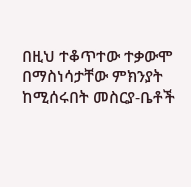በዚህ ተቆጥተው ተቃውሞ
በማስነሳታቸው ምክንያት ከሚሰሩበት መስርያ-ቤቶች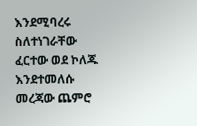እንደሚባረሩ ስለተነገራቸው ፈርተው ወደ ኮለጁ እንደተመለሱ መረጃው ጨምሮ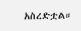አስረድቷል።